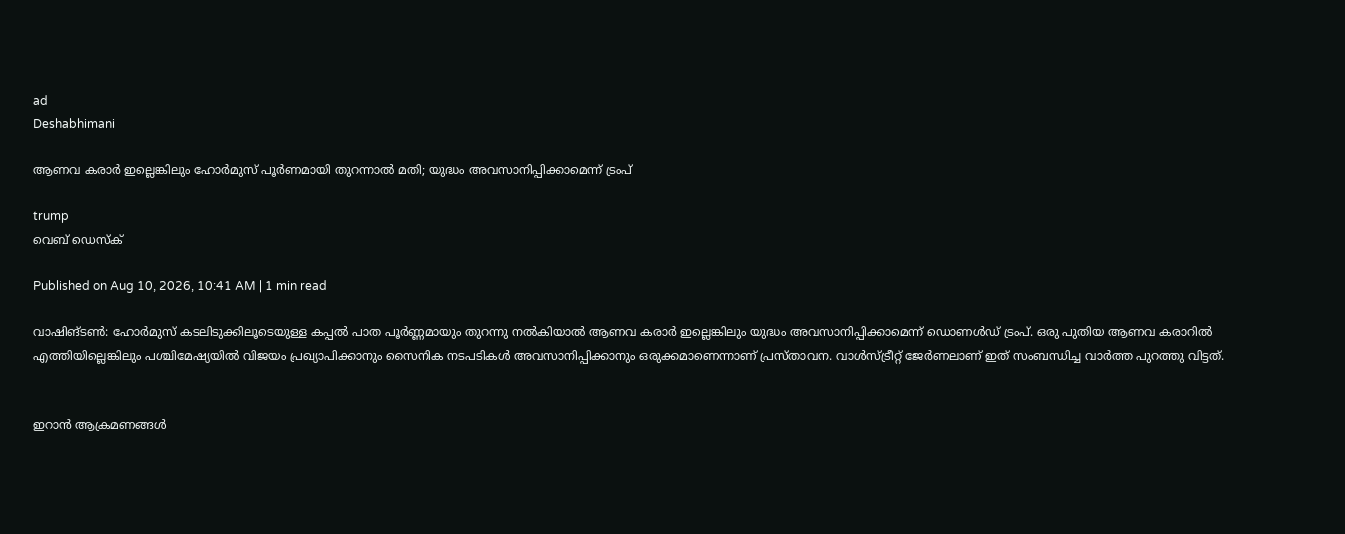ad
Deshabhimani

ആണവ കരാര്‍ ഇല്ലെങ്കിലും ഹോര്‍മുസ് പൂര്‍ണമായി തുറന്നാൽ മതി; യുദ്ധം അവസാനിപ്പിക്കാമെന്ന് ട്രംപ്

trump
വെബ് ഡെസ്ക്

Published on Aug 10, 2026, 10:41 AM | 1 min read

വാഷിങ്ടൺ: ഹോര്‍മുസ് കടലിടുക്കിലൂടെയുള്ള കപ്പൽ പാത പൂര്‍ണ്ണമായും തുറന്നു നൽകിയാൽ ആണവ കരാര്‍ ഇല്ലെങ്കിലും യുദ്ധം അവസാനിപ്പിക്കാമെന്ന് ഡൊണൾഡ് ട്രംപ്. ഒരു പുതിയ ആണവ കരാറിൽ എത്തിയില്ലെങ്കിലും പശ്ചിമേഷ്യയിൽ വിജയം പ്രഖ്യാപിക്കാനും സൈനിക നടപടികൾ അവസാനിപ്പിക്കാനും ഒരുക്കമാണെന്നാണ് പ്രസ്താവന. വാൾസ്ട്രീറ്റ് ജേര്‍ണലാണ് ഇത് സംബന്ധിച്ച വാര്‍ത്ത പുറത്തു വിട്ടത്.


ഇറാൻ ആക്രമണങ്ങൾ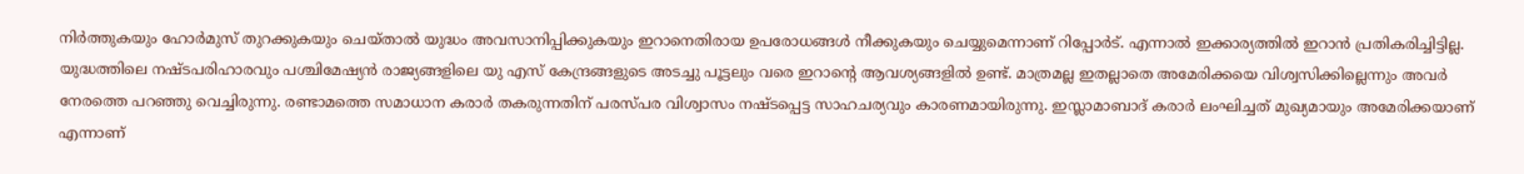നിര്‍ത്തുകയും ഹോര്‍മുസ് തുറക്കുകയും ചെയ്താൽ യുദ്ധം അവസാനിപ്പിക്കുകയും ഇറാനെതിരായ ഉപരോധങ്ങൾ നീക്കുകയും ചെയ്യുമെന്നാണ് റിപ്പോര്‍ട്. എന്നാൽ ഇക്കാര്യത്തിൽ ഇറാൻ പ്രതികരിച്ചിട്ടില്ല. യുദ്ധത്തിലെ നഷ്ടപരിഹാരവും പശ്ചിമേഷ്യൻ രാജ്യങ്ങളിലെ യു എസ് കേന്ദ്രങ്ങളുടെ അടച്ചു പൂട്ടലും വരെ ഇറാന്റെ ആവശ്യങ്ങളിൽ ഉണ്ട്. മാത്രമല്ല ഇതല്ലാതെ അമേരിക്കയെ വിശ്വസിക്കില്ലെന്നും അവര്‍ നേരത്തെ പറഞ്ഞു വെച്ചിരുന്നു. രണ്ടാമത്തെ സമാധാന കരാര്‍ തകരുന്നതിന് പരസ്പര വിശ്വാസം നഷ്ടപ്പെട്ട സാഹചര്യവും കാരണമായിരുന്നു. ഇസ്ലാമാബാദ് കരാര്‍ ലംഘിച്ചത് മുഖ്യമായും അമേരിക്കയാണ് എന്നാണ്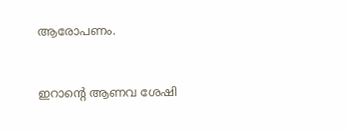ആരോപണം.


ഇറാന്റെ ആണവ ശേഷി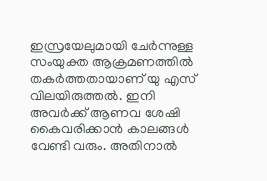ഇസ്രയേലുമായി ചേര്‍ന്നുള്ള സംയുക്ത ആക്രമണത്തിൽ തകര്‍ത്തതായാണ് യു എസ് വിലയിരുത്തൽ. ഇനി അവര്‍ക്ക് ആണവ ശേഷി കൈവരിക്കാൻ കാലങ്ങൾ വേണ്ടി വരും. അതിനാൽ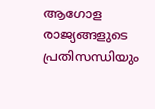ആഗോള രാജ്യങ്ങളുടെ പ്രതിസന്ധിയും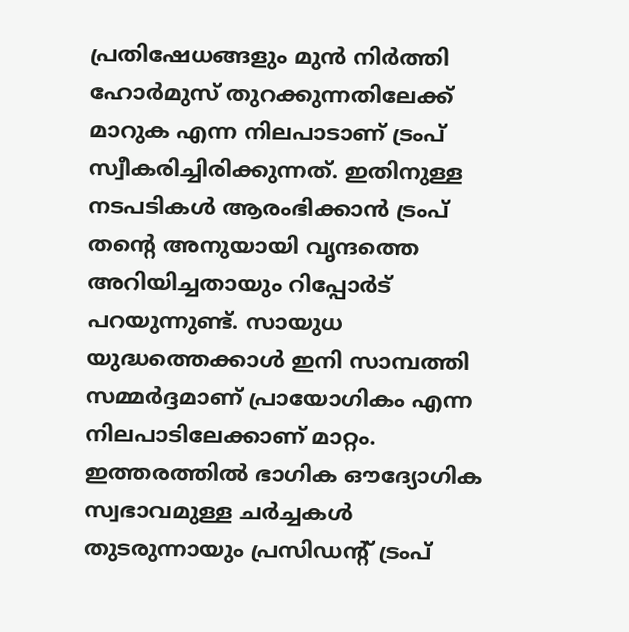പ്രതിഷേധങ്ങളും മുൻ നിര്‍ത്തി ഹോര്‍മുസ് തുറക്കുന്നതിലേക്ക് മാറുക എന്ന നിലപാടാണ് ട്രംപ് സ്വീകരിച്ചിരിക്കുന്നത്. ഇതിനുള്ള നടപടികൾ ആരംഭിക്കാൻ ട്രംപ് തന്റെ അനുയായി വൃന്ദത്തെ അറിയിച്ചതായും റിപ്പോര്‍ട് പറയുന്നുണ്ട്. സായുധ യുദ്ധത്തെക്കാൾ ഇനി സാമ്പത്തി സമ്മര്‍ദ്ദമാണ് പ്രായോഗികം എന്ന നിലപാടിലേക്കാണ് മാറ്റം. ഇത്തരത്തിൽ ഭാഗിക ഔദ്യോഗിക സ്വഭാവമുള്ള ചര്‍ച്ചകൾ തുടരുന്നായും പ്രസിഡന്റ് ട്രംപ്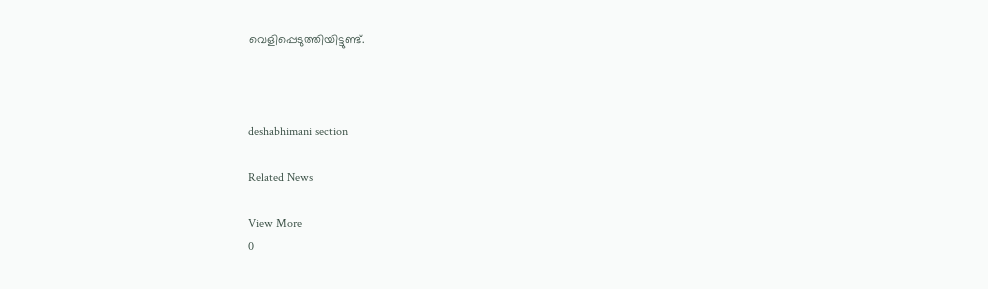വെളിപ്പെടുത്തിയിട്ടുണ്ട്.



deshabhimani section

Related News

View More
0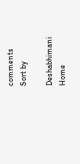comments
Sort by

Deshabhimani
Home